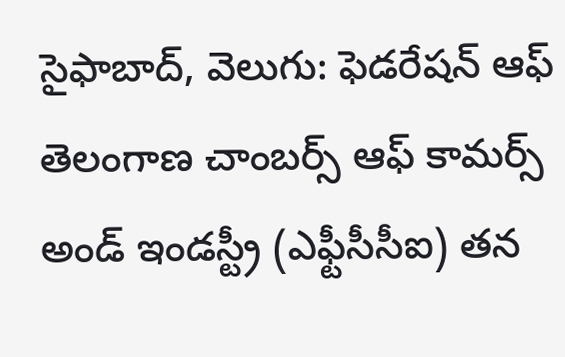సైఫాబాద్, వెలుగు: ఫెడరేషన్ ఆఫ్ తెలంగాణ చాంబర్స్ ఆఫ్ కామర్స్ అండ్ ఇండస్ట్రీ (ఎఫ్టీసీసీఐ) తన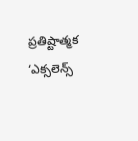ప్రతిష్టాత్మక ‘ఎక్సలెన్స్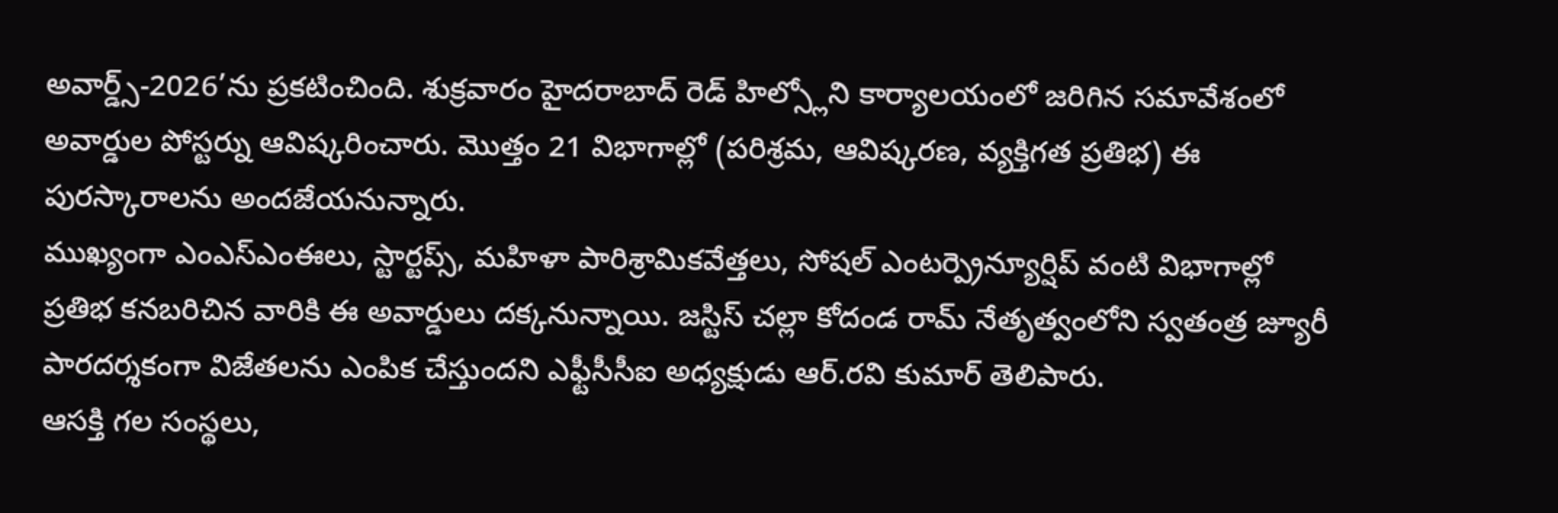అవార్డ్స్-2026’ను ప్రకటించింది. శుక్రవారం హైదరాబాద్ రెడ్ హిల్స్లోని కార్యాలయంలో జరిగిన సమావేశంలో అవార్డుల పోస్టర్ను ఆవిష్కరించారు. మొత్తం 21 విభాగాల్లో (పరిశ్రమ, ఆవిష్కరణ, వ్యక్తిగత ప్రతిభ) ఈ పురస్కారాలను అందజేయనున్నారు.
ముఖ్యంగా ఎంఎస్ఎంఈలు, స్టార్టప్స్, మహిళా పారిశ్రామికవేత్తలు, సోషల్ ఎంటర్ప్రెన్యూర్షిప్ వంటి విభాగాల్లో ప్రతిభ కనబరిచిన వారికి ఈ అవార్డులు దక్కనున్నాయి. జస్టిస్ చల్లా కోదండ రామ్ నేతృత్వంలోని స్వతంత్ర జ్యూరీ పారదర్శకంగా విజేతలను ఎంపిక చేస్తుందని ఎఫ్టీసీసీఐ అధ్యక్షుడు ఆర్.రవి కుమార్ తెలిపారు.
ఆసక్తి గల సంస్థలు,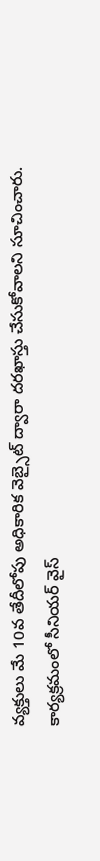వ్యక్తులు మే 10వ తేదీలోపు అధికారిక వెబ్సైట్ ద్వారా దరఖాస్తు చేసుకోవాలని సూచించారు. కార్యక్రమంలో సీనియర్ వైస్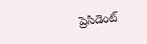ప్రెసిడెంట్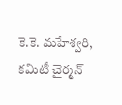కె.కె. మహేశ్వరి, కమిటీ చైర్మన్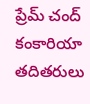ప్రేమ్ చంద్ కంకారియా తదితరులు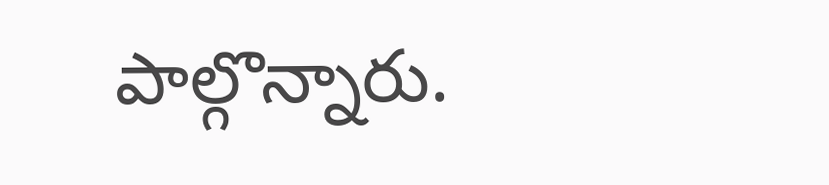పాల్గొన్నారు.